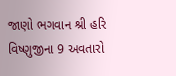જાણો ભગવાન શ્રી હરિ વિષ્ણુજીના 9 અવતારો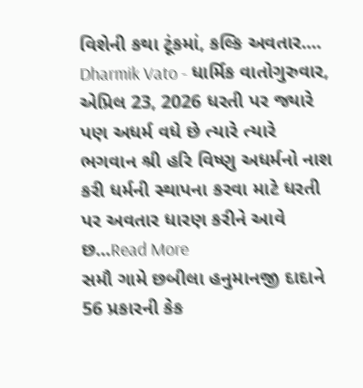વિશેની કથા ટૂંકમાં, કલ્કિ અવતાર.... Dharmik Vato - ધાર્મિક વાતોગુરુવાર, એપ્રિલ 23, 2026 ધરતી પર જ્યારે પણ અધર્મ વધે છે ત્યારે ત્યારે ભગવાન શ્રી હરિ વિષ્ણુ અધર્મનો નાશ કરી ધર્મની સ્થાપના કરવા માટે ધરતી પર અવતાર ધારણ કરીને આવે છ...Read More
સમૌ ગામે છબીલા હનુમાનજી દાદાને 56 પ્રકારની કેક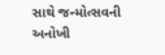સાથે જન્મોત્સવની અનોખી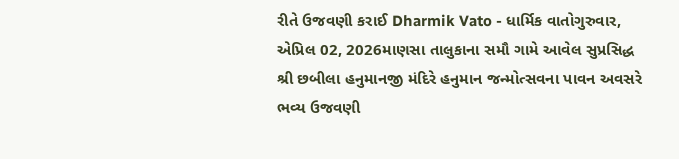રીતે ઉજવણી કરાઈ Dharmik Vato - ધાર્મિક વાતોગુરુવાર, એપ્રિલ 02, 2026માણસા તાલુકાના સમૌ ગામે આવેલ સુપ્રસિદ્ધ શ્રી છબીલા હનુમાનજી મંદિરે હનુમાન જન્મોત્સવના પાવન અવસરે ભવ્ય ઉજવણી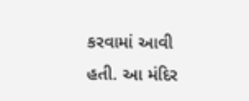કરવામાં આવી હતી. આ મંદિર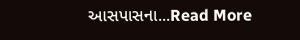આસપાસના...Read More